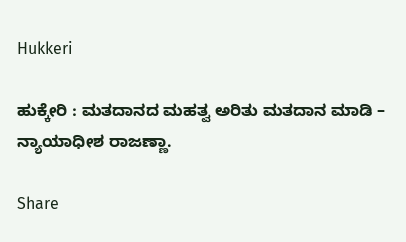Hukkeri

ಹುಕ್ಕೇರಿ : ಮತದಾನದ ಮಹತ್ವ ಅರಿತು ಮತದಾನ ಮಾಡಿ – ನ್ಯಾಯಾಧೀಶ ರಾಜಣ್ಣಾ.

Share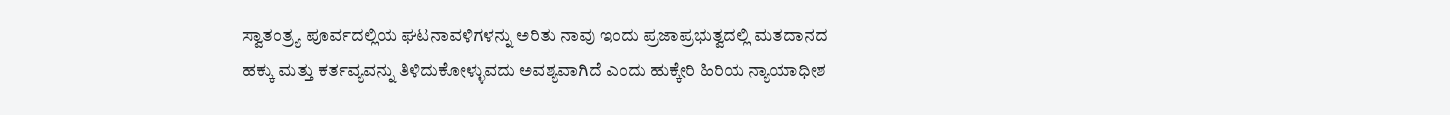ಸ್ವಾತಂತ್ರ್ಯ ಪೂರ್ವದಲ್ಲಿಯ ಘಟನಾವಳಿಗಳನ್ನು ಅರಿತು ನಾವು ಇಂದು ಪ್ರಜಾಪ್ರಭುತ್ವದಲ್ಲಿ ಮತದಾನದ ಹಕ್ಕು ಮತ್ತು ಕರ್ತವ್ಯವನ್ನು ತಿಳಿದುಕೋಳ್ಳುವದು ಅವಶ್ಯವಾಗಿದೆ ಎಂದು ಹುಕ್ಕೇರಿ ಹಿರಿಯ ನ್ಯಾಯಾಧೀಶ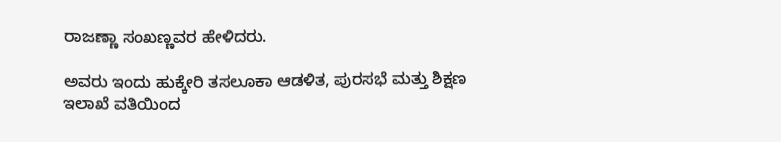ರಾಜಣ್ಣಾ ಸಂಖಣ್ಣವರ ಹೇಳಿದರು.

ಅವರು ಇಂದು ಹುಕ್ಕೇರಿ ತಸಲೂಕಾ ಆಡಳಿತ, ಪುರಸಭೆ ಮತ್ತು ಶಿಕ್ಷಣ ಇಲಾಖೆ ವತಿಯಿಂದ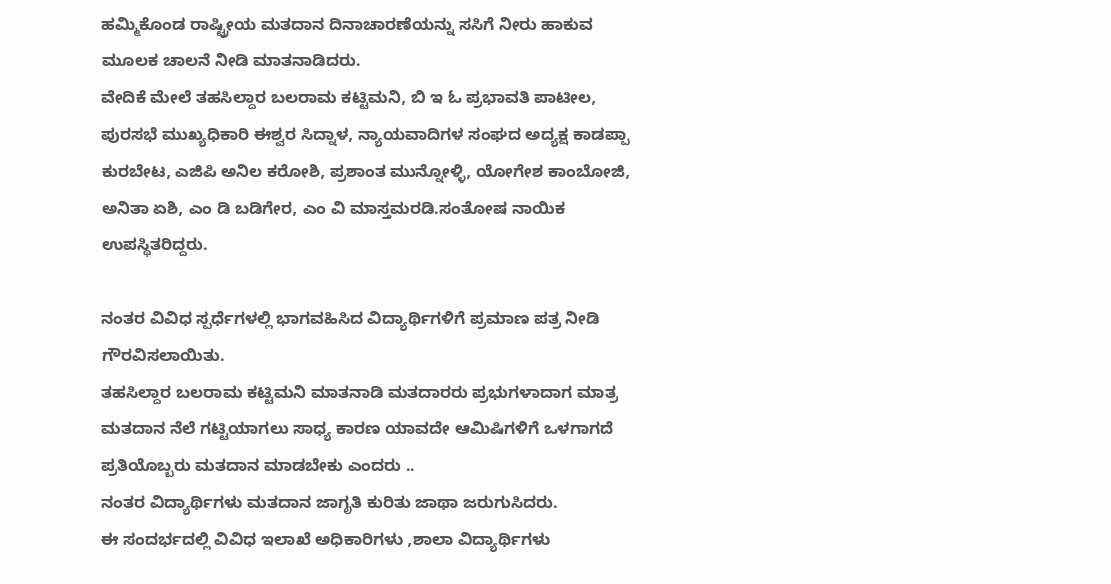ಹಮ್ಮಿಕೊಂಡ ರಾಷ್ಟ್ರೀಯ ಮತದಾನ ದಿನಾಚಾರಣೆಯನ್ನು ಸಸಿಗೆ ನೀರು ಹಾಕುವ ಮೂಲಕ ಚಾಲನೆ ನೀಡಿ ಮಾತನಾಡಿದರು.
ವೇದಿಕೆ ಮೇಲೆ ತಹಸಿಲ್ದಾರ ಬಲರಾಮ ಕಟ್ಟಿಮನಿ, ಬಿ ಇ ಓ ಪ್ರಭಾವತಿ ಪಾಟೀಲ, ಪುರಸಭೆ ಮುಖ್ಯಧಿಕಾರಿ ಈಶ್ವರ ಸಿದ್ನಾಳ, ನ್ಯಾಯವಾದಿಗಳ ಸಂಘದ ಅದ್ಯಕ್ಷ ಕಾಡಪ್ಪಾ ಕುರಬೇಟ, ಎಜಿಪಿ ಅನಿಲ ಕರೋಶಿ, ಪ್ರಶಾಂತ ಮುನ್ನೋಳ್ಳಿ, ಯೋಗೇಶ ಕಾಂಬೋಜಿ, ಅನಿತಾ ಏಶಿ, ಎಂ ಡಿ ಬಡಿಗೇರ, ಎಂ ವಿ ಮಾಸ್ತಮರಡಿ.ಸಂತೋಷ ನಾಯಿಕ ಉಪಸ್ಥಿತರಿದ್ದರು.

ನಂತರ ವಿವಿಧ ಸ್ಪರ್ಧೆಗಳಲ್ಲಿ ಭಾಗವಹಿಸಿದ ವಿದ್ಯಾರ್ಥಿಗಳಿಗೆ ಪ್ರಮಾಣ ಪತ್ರ ನೀಡಿ ಗೌರವಿಸಲಾಯಿತು.
ತಹಸಿಲ್ದಾರ ಬಲರಾಮ ಕಟ್ಟಿಮನಿ ಮಾತನಾಡಿ ಮತದಾರರು ಪ್ರಭುಗಳಾದಾಗ ಮಾತ್ರ ಮತದಾನ ನೆಲೆ ಗಟ್ಟಿಯಾಗಲು ಸಾಧ್ಯ ಕಾರಣ ಯಾವದೇ ಆಮಿಷಿಗಳಿಗೆ ಒಳಗಾಗದೆ ಪ್ರತಿಯೊಬ್ಬರು ಮತದಾನ ಮಾಡಬೇಕು ಎಂದರು ..
ನಂತರ ವಿದ್ಯಾರ್ಥಿಗಳು ಮತದಾನ ಜಾಗೃತಿ ಕುರಿತು ಜಾಥಾ ಜರುಗುಸಿದರು.
ಈ ಸಂದರ್ಭದಲ್ಲಿ ವಿವಿಧ ಇಲಾಖೆ ಅಧಿಕಾರಿಗಳು ,ಶಾಲಾ ವಿದ್ಯಾರ್ಥಿಗಳು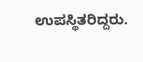ಉಪಸ್ಥಿತರಿದ್ದರು.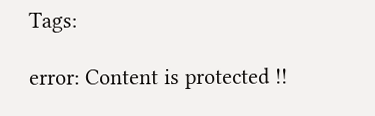Tags:

error: Content is protected !!